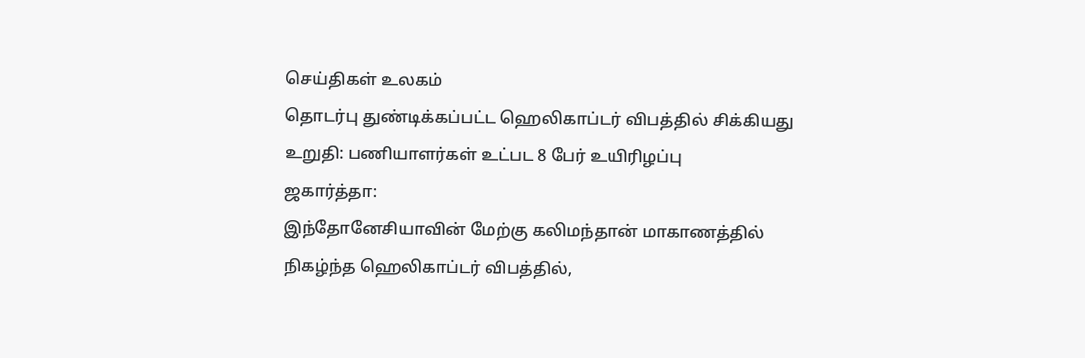செய்திகள் உலகம்
தொடர்பு துண்டிக்கப்பட்ட ஹெலிகாப்டர் விபத்தில் சிக்கியது உறுதி: பணியாளர்கள் உட்பட 8 பேர் உயிரிழப்பு
ஜகார்த்தா:
இந்தோனேசியாவின் மேற்கு கலிமந்தான் மாகாணத்தில் நிகழ்ந்த ஹெலிகாப்டர் விபத்தில்,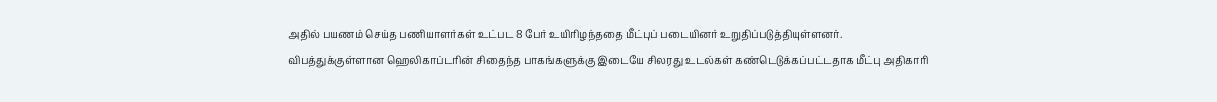அதில் பயணம் செய்த பணியாளர்கள் உட்பட 8 பேர் உயிரிழந்ததை மீட்புப் படையினர் உறுதிப்படுத்தியுள்ளனர்.
விபத்துக்குள்ளான ஹெலிகாப்டரின் சிதைந்த பாகங்களுக்கு இடையே சிலரது உடல்கள் கண்டெடுக்கப்பட்டதாக மீட்பு அதிகாரி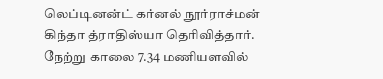லெப்டினன்ட் கர்னல் நூர்ராச்மன் கிந்தா த்ராதிஸ்யா தெரிவித்தார்.
நேற்று காலை 7.34 மணியளவில்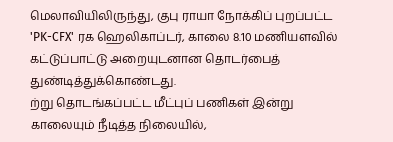மெலாவியிலிருந்து, குபு ராயா நோக்கிப் புறப்பட்ட 'PK-CFX' ரக ஹெலிகாப்டர், காலை 8.10 மணியளவில் கட்டுப்பாட்டு அறையுடனான தொடர்பைத் துண்டித்துக்கொண்டது.
ற்று தொடங்கப்பட்ட மீட்புப் பணிகள் இன்று காலையும் நீடித்த நிலையில்,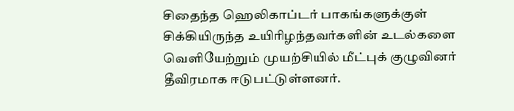சிதைந்த ஹெலிகாப்டர் பாகங்களுக்குள் சிக்கியிருந்த உயிரிழந்தவர்களின் உடல்களை வெளியேற்றும் முயற்சியில் மீட்புக் குழுவினர் தீவிரமாக ஈடுபட்டுள்ளனர்.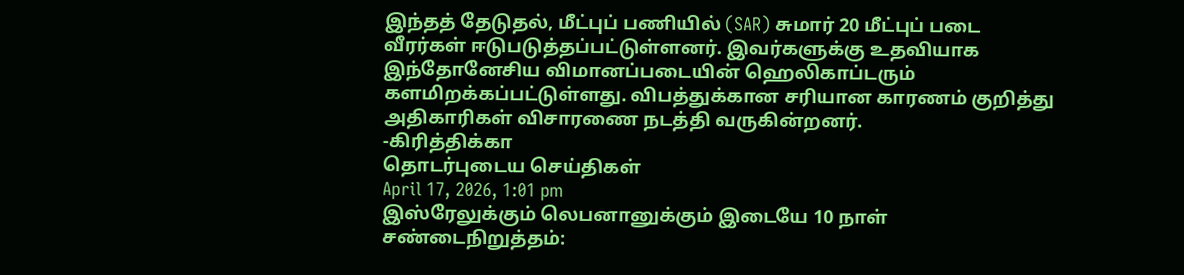இந்தத் தேடுதல், மீட்புப் பணியில் (SAR) சுமார் 20 மீட்புப் படை வீரர்கள் ஈடுபடுத்தப்பட்டுள்ளனர். இவர்களுக்கு உதவியாக இந்தோனேசிய விமானப்படையின் ஹெலிகாப்டரும் களமிறக்கப்பட்டுள்ளது. விபத்துக்கான சரியான காரணம் குறித்து அதிகாரிகள் விசாரணை நடத்தி வருகின்றனர்.
-கிரித்திக்கா
தொடர்புடைய செய்திகள்
April 17, 2026, 1:01 pm
இஸ்ரேலுக்கும் லெபனானுக்கும் இடையே 10 நாள் சண்டைநிறுத்தம்: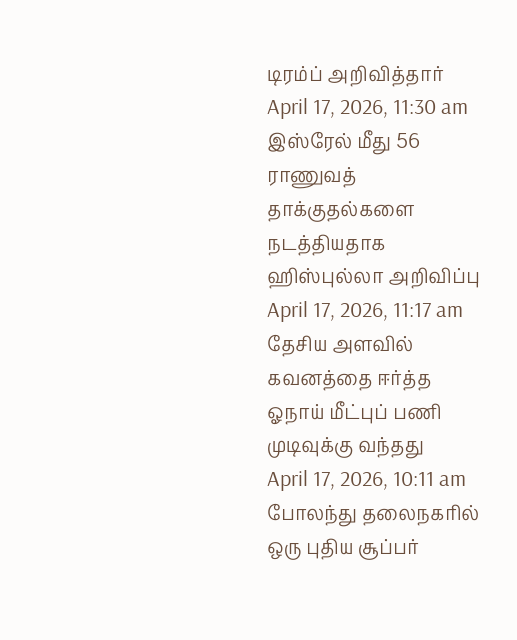டிரம்ப் அறிவித்தார்
April 17, 2026, 11:30 am
இஸ்ரேல் மீது 56 ராணுவத் தாக்குதல்களை நடத்தியதாக ஹிஸ்புல்லா அறிவிப்பு
April 17, 2026, 11:17 am
தேசிய அளவில் கவனத்தை ஈர்த்த ஓநாய் மீட்புப் பணி முடிவுக்கு வந்தது
April 17, 2026, 10:11 am
போலந்து தலைநகரில் ஒரு புதிய சூப்பர்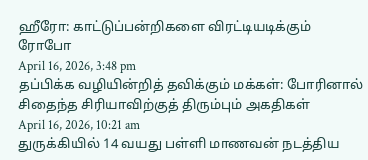ஹீரோ: காட்டுப்பன்றிகளை விரட்டியடிக்கும் ரோபோ
April 16, 2026, 3:48 pm
தப்பிக்க வழியின்றித் தவிக்கும் மக்கள்: போரினால் சிதைந்த சிரியாவிற்குத் திரும்பும் அகதிகள்
April 16, 2026, 10:21 am
துருக்கியில் 14 வயது பள்ளி மாணவன் நடத்திய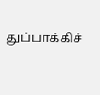துப்பாக்கிச்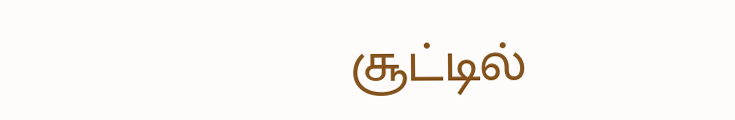சூட்டில்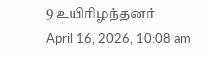9 உயிரிழந்தனர்
April 16, 2026, 10:08 am